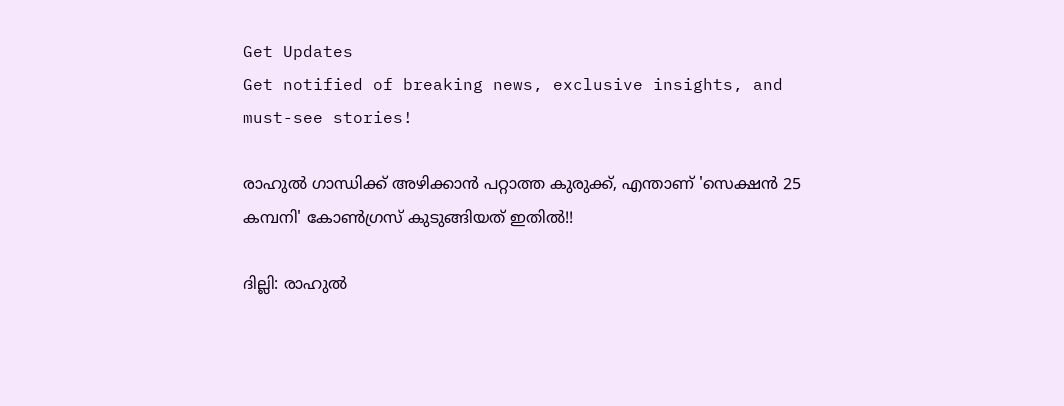Get Updates
Get notified of breaking news, exclusive insights, and must-see stories!

രാഹുല്‍ ഗാന്ധിക്ക് അഴിക്കാന്‍ പറ്റാത്ത കുരുക്ക്, എന്താണ് 'സെക്ഷന്‍ 25 കമ്പനി' കോണ്‍ഗ്രസ് കുടുങ്ങിയത് ഇതില്‍!!

ദില്ലി: രാഹുല്‍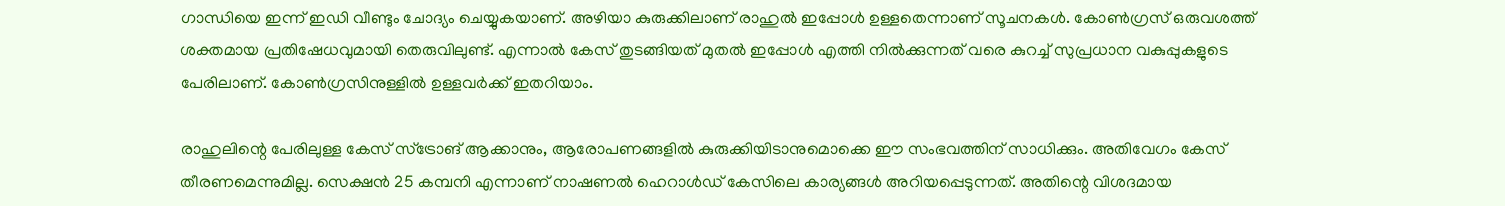ഗാന്ധിയെ ഇന്ന് ഇഡി വീണ്ടും ചോദ്യം ചെയ്യുകയാണ്. അഴിയാ കുരുക്കിലാണ് രാഹുല്‍ ഇപ്പോള്‍ ഉള്ളതെന്നാണ് സൂചനകള്‍. കോണ്‍ഗ്രസ് ഒരുവശത്ത് ശക്തമായ പ്രതിഷേധവുമായി തെരുവിലുണ്ട്. എന്നാല്‍ കേസ് തുടങ്ങിയത് മുതല്‍ ഇപ്പോള്‍ എത്തി നില്‍ക്കുന്നത് വരെ കുറച്ച് സുപ്രധാന വകുപ്പുകളുടെ പേരിലാണ്. കോണ്‍ഗ്രസിനുള്ളില്‍ ഉള്ളവര്‍ക്ക് ഇതറിയാം.

രാഹുലിന്റെ പേരിലുള്ള കേസ് സ്‌ട്രോങ് ആക്കാനും, ആരോപണങ്ങളില്‍ കുരുക്കിയിടാനുമൊക്കെ ഈ സംഭവത്തിന് സാധിക്കും. അതിവേഗം കേസ് തീരണമെന്നുമില്ല. സെക്ഷന്‍ 25 കമ്പനി എന്നാണ് നാഷണല്‍ ഹെറാള്‍ഡ് കേസിലെ കാര്യങ്ങള്‍ അറിയപ്പെടുന്നത്. അതിന്റെ വിശദമായ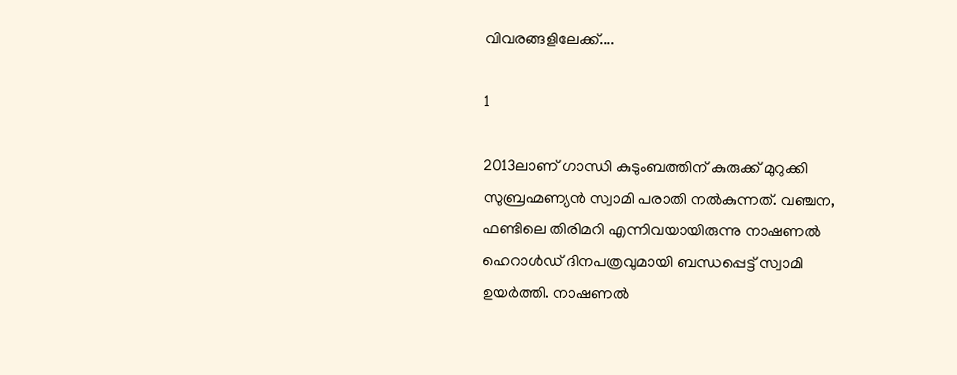വിവരങ്ങളിലേക്ക്....

1

2013ലാണ് ഗാന്ധി കുടുംബത്തിന് കുരുക്ക് മുറുക്കി സുബ്രഹ്മണ്യന്‍ സ്വാമി പരാതി നല്‍കുന്നത്. വഞ്ചന, ഫണ്ടിലെ തിരിമറി എന്നിവയായിരുന്നു നാഷണല്‍ ഹെറാള്‍ഡ് ദിനപത്രവുമായി ബന്ധപ്പെട്ട് സ്വാമി ഉയര്‍ത്തി. നാഷണല്‍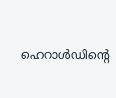ഹെറാള്‍ഡിന്റെ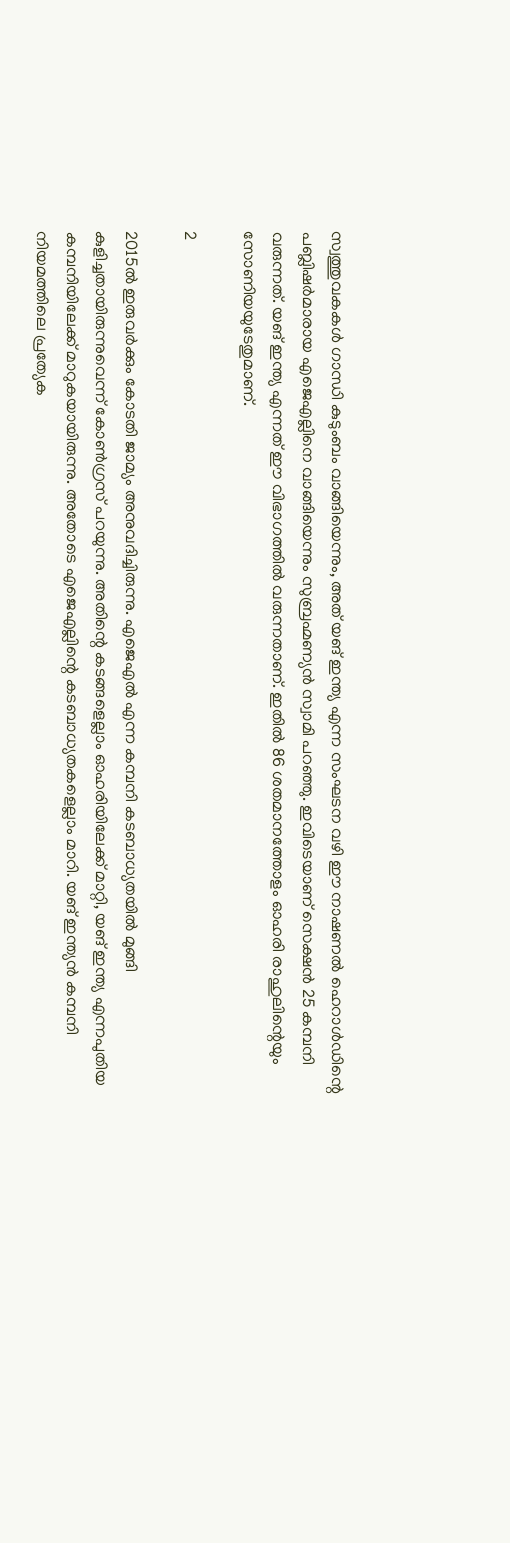സ്വത്തുവകകള്‍ ഗാന്ധി കുടുംബം വാങ്ങിയെന്നും, അത് യങ് ഇന്ത്യ എന്ന സംഘടന വഴി ഈ നാഷണല്‍ ഹെറാള്‍ഡിന്റെ പബ്ലിഷര്‍മാരായ എജെഎല്ലിനെ വാങ്ങിയെന്നും സുബ്രഹ്മണ്യന്‍ സ്വാമി പറഞ്ഞു. ഇവിടെയാണ് സെക്ഷന്‍ 25 കമ്പനി വരുന്നത്. യങ് ഇന്ത്യ എന്നത് ഈ വിഭാഗത്തില്‍ വരുന്നതാണ്. ഇതില്‍ 86 ശതമാനത്തോളം ഓഹരി രാഹുലിന്റെയും സോണിയയുടേതുമാണ്.

2

2015ല്‍ ഇരുവര്‍ക്കും കോടതി ജാമ്യം അനുവദിച്ചിരുന്നു. എജെഎല്‍ എന്ന കമ്പനി കടബാധ്യതയില്‍ മുങ്ങി കുളിച്ചതായിരുന്നുവെന്ന് കോണ്‍ഗ്രസ് പറയുന്നു. അതിന്റെ കടങ്ങളെല്ലാം ഓഹരിയിലേക്ക് മാറ്റി, യങ് ഇന്ത്യ എന്നപുതിയ കമ്പനിയിലേക്ക് മാറുകയായിരുന്നു. അതോടെ എജെഎല്ലിന്റെ കടബാധ്യതകളെല്ലാം മാറി. യങ് ഇന്ത്യന്‍ കമ്പനി നിയമത്തിലെ പ്രത്യേക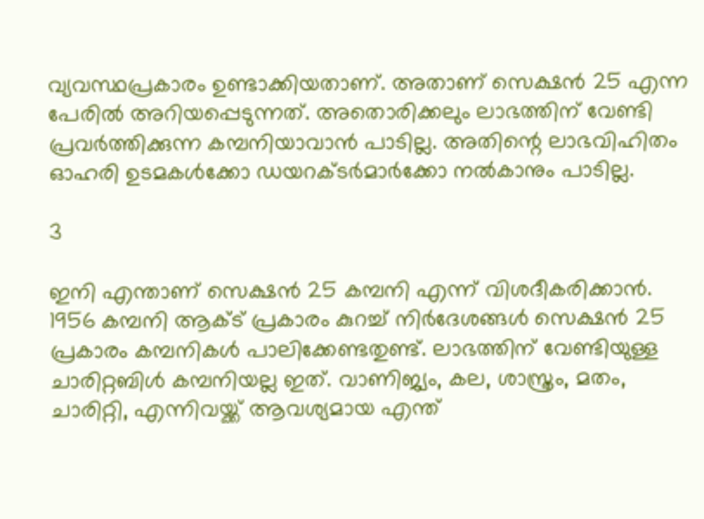വ്യവസ്ഥപ്രകാരം ഉണ്ടാക്കിയതാണ്. അതാണ് സെക്ഷന്‍ 25 എന്ന പേരില്‍ അറിയപ്പെടുന്നത്. അതൊരിക്കലും ലാഭത്തിന് വേണ്ടി പ്രവര്‍ത്തിക്കുന്ന കമ്പനിയാവാന്‍ പാടില്ല. അതിന്റെ ലാഭവിഹിതം ഓഹരി ഉടമകള്‍ക്കോ ഡയറക്ടര്‍മാര്‍ക്കോ നല്‍കാനും പാടില്ല.

3

ഇനി എന്താണ് സെക്ഷന്‍ 25 കമ്പനി എന്ന് വിശദീകരിക്കാന്‍. 1956 കമ്പനി ആക്ട് പ്രകാരം കുറച്ച് നിര്‍ദേശങ്ങള്‍ സെക്ഷന്‍ 25 പ്രകാരം കമ്പനികള്‍ പാലിക്കേണ്ടതുണ്ട്. ലാഭത്തിന് വേണ്ടിയുള്ള ചാരിറ്റബിള്‍ കമ്പനിയല്ല ഇത്. വാണിജ്യം, കല, ശാസ്ത്രം, മതം, ചാരിറ്റി, എന്നിവയ്ക്ക് ആവശ്യമായ എന്ത്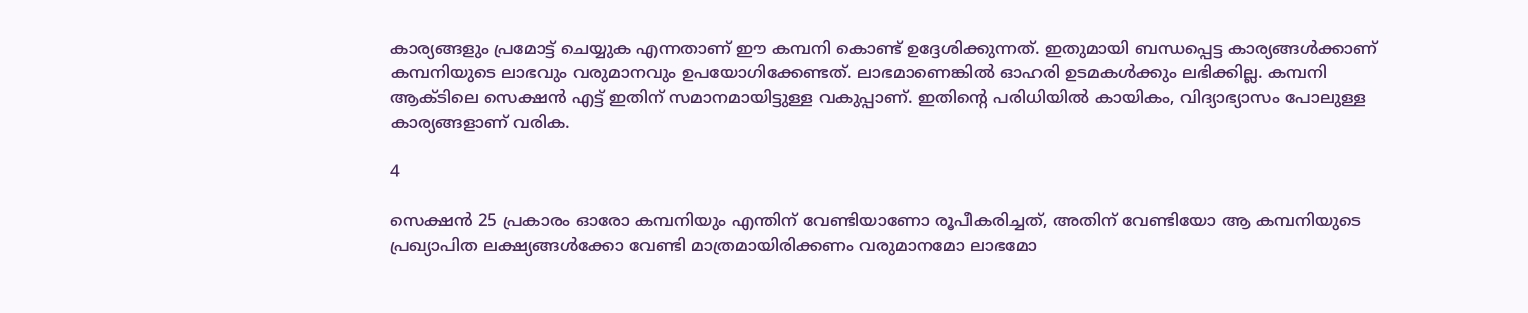കാര്യങ്ങളും പ്രമോട്ട് ചെയ്യുക എന്നതാണ് ഈ കമ്പനി കൊണ്ട് ഉദ്ദേശിക്കുന്നത്. ഇതുമായി ബന്ധപ്പെട്ട കാര്യങ്ങള്‍ക്കാണ് കമ്പനിയുടെ ലാഭവും വരുമാനവും ഉപയോഗിക്കേണ്ടത്. ലാഭമാണെങ്കില്‍ ഓഹരി ഉടമകള്‍ക്കും ലഭിക്കില്ല. കമ്പനി ആക്ടിലെ സെക്ഷന്‍ എട്ട് ഇതിന് സമാനമായിട്ടുള്ള വകുപ്പാണ്. ഇതിന്റെ പരിധിയില്‍ കായികം, വിദ്യാഭ്യാസം പോലുള്ള കാര്യങ്ങളാണ് വരിക.

4

സെക്ഷന്‍ 25 പ്രകാരം ഓരോ കമ്പനിയും എന്തിന് വേണ്ടിയാണോ രൂപീകരിച്ചത്, അതിന് വേണ്ടിയോ ആ കമ്പനിയുടെ പ്രഖ്യാപിത ലക്ഷ്യങ്ങള്‍ക്കോ വേണ്ടി മാത്രമായിരിക്കണം വരുമാനമോ ലാഭമോ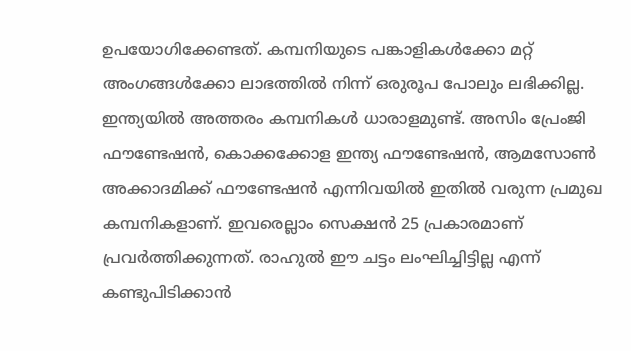ഉപയോഗിക്കേണ്ടത്. കമ്പനിയുടെ പങ്കാളികള്‍ക്കോ മറ്റ് അംഗങ്ങള്‍ക്കോ ലാഭത്തില്‍ നിന്ന് ഒരുരൂപ പോലും ലഭിക്കില്ല. ഇന്ത്യയില്‍ അത്തരം കമ്പനികള്‍ ധാരാളമുണ്ട്. അസിം പ്രേംജി ഫൗണ്ടേഷന്‍, കൊക്കക്കോള ഇന്ത്യ ഫൗണ്ടേഷന്‍, ആമസോണ്‍ അക്കാദമിക്ക് ഫൗണ്ടേഷന്‍ എന്നിവയില്‍ ഇതില്‍ വരുന്ന പ്രമുഖ കമ്പനികളാണ്. ഇവരെല്ലാം സെക്ഷന്‍ 25 പ്രകാരമാണ് പ്രവര്‍ത്തിക്കുന്നത്. രാഹുല്‍ ഈ ചട്ടം ലംഘിച്ചിട്ടില്ല എന്ന് കണ്ടുപിടിക്കാന്‍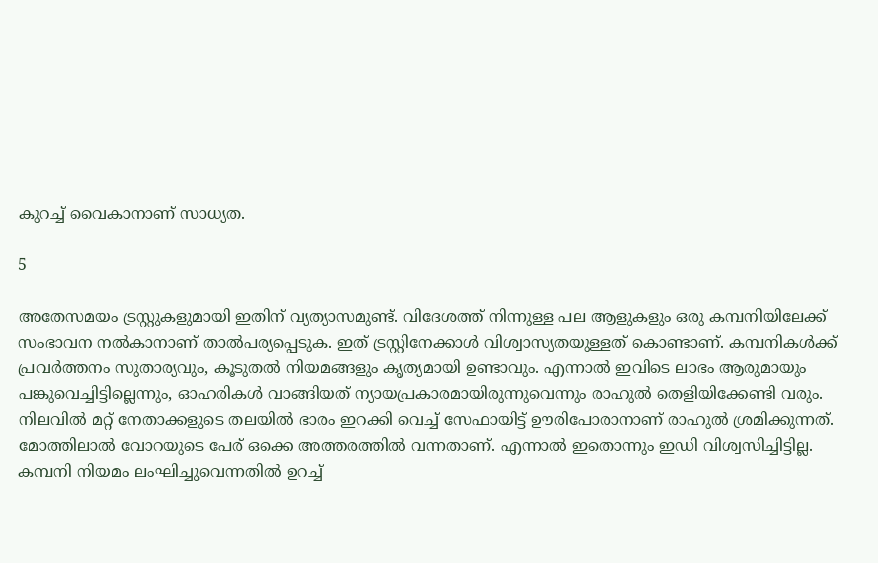കുറച്ച് വൈകാനാണ് സാധ്യത.

5

അതേസമയം ട്രസ്റ്റുകളുമായി ഇതിന് വ്യത്യാസമുണ്ട്. വിദേശത്ത് നിന്നുള്ള പല ആളുകളും ഒരു കമ്പനിയിലേക്ക് സംഭാവന നല്‍കാനാണ് താല്‍പര്യപ്പെടുക. ഇത് ട്രസ്റ്റിനേക്കാള്‍ വിശ്വാസ്യതയുള്ളത് കൊണ്ടാണ്. കമ്പനികള്‍ക്ക് പ്രവര്‍ത്തനം സുതാര്യവും, കൂടുതല്‍ നിയമങ്ങളും കൃത്യമായി ഉണ്ടാവും. എന്നാല്‍ ഇവിടെ ലാഭം ആരുമായും പങ്കുവെച്ചിട്ടില്ലെന്നും, ഓഹരികള്‍ വാങ്ങിയത് ന്യായപ്രകാരമായിരുന്നുവെന്നും രാഹുല്‍ തെളിയിക്കേണ്ടി വരും. നിലവില്‍ മറ്റ് നേതാക്കളുടെ തലയില്‍ ഭാരം ഇറക്കി വെച്ച് സേഫായിട്ട് ഊരിപോരാനാണ് രാഹുല്‍ ശ്രമിക്കുന്നത്. മോത്തിലാല്‍ വോറയുടെ പേര് ഒക്കെ അത്തരത്തില്‍ വന്നതാണ്. എന്നാല്‍ ഇതൊന്നും ഇഡി വിശ്വസിച്ചിട്ടില്ല. കമ്പനി നിയമം ലംഘിച്ചുവെന്നതില്‍ ഉറച്ച്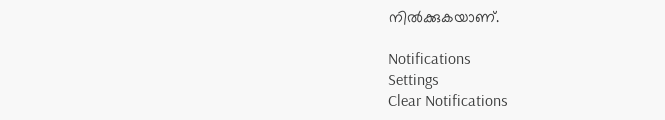നില്‍ക്കുകയാണ്.

Notifications
Settings
Clear Notifications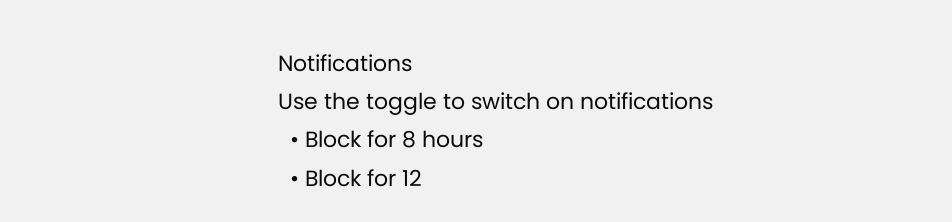Notifications
Use the toggle to switch on notifications
  • Block for 8 hours
  • Block for 12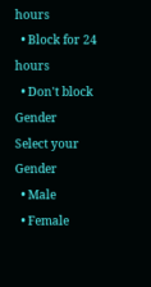hours
  • Block for 24 hours
  • Don't block
Gender
Select your Gender
  • Male
  • Female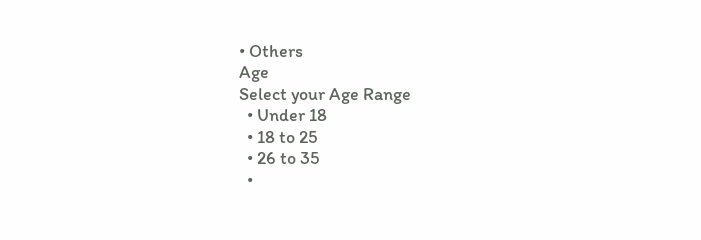• Others
Age
Select your Age Range
  • Under 18
  • 18 to 25
  • 26 to 35
  •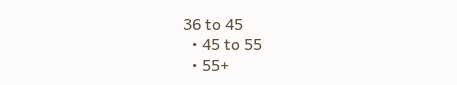36 to 45
  • 45 to 55
  • 55+